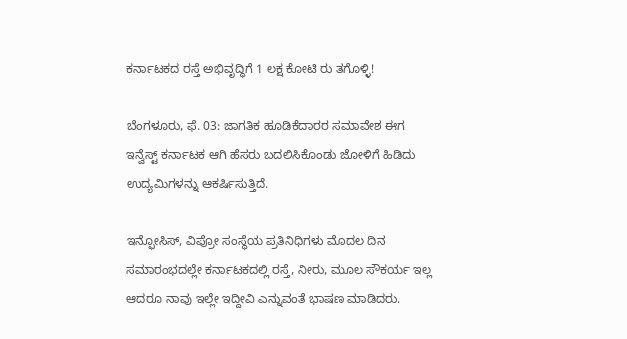ಕರ್ನಾಟಕದ ರಸ್ತೆ ಅಭಿವೃದ್ಧಿಗೆ 1 ಲಕ್ಷ ಕೋಟಿ ರು ತಗೊಳ್ಳಿ!

ಬೆಂಗಳೂರು, ಫೆ. 03: ಜಾಗತಿಕ ಹೂಡಿಕೆದಾರರ ಸಮಾವೇಶ ಈಗ ಇನ್ವೆಸ್ಟ್ ಕರ್ನಾಟಕ ಆಗಿ ಹೆಸರು ಬದಲಿಸಿಕೊಂಡು ಜೋಳಿಗೆ ಹಿಡಿದು ಉದ್ಯಮಿಗಳನ್ನು ಆಕರ್ಷಿಸುತ್ತಿದೆ.

ಇನ್ಫೋಸಿಸ್, ವಿಪ್ರೋ ಸಂಸ್ಥೆಯ ಪ್ರತಿನಿಧಿಗಳು ಮೊದಲ ದಿನ ಸಮಾರಂಭದಲ್ಲೇ ಕರ್ನಾಟಕದಲ್ಲಿ ರಸ್ತೆ, ನೀರು, ಮೂಲ ಸೌಕರ್ಯ ಇಲ್ಲ ಆದರೂ ನಾವು ಇಲ್ಲೇ ಇದ್ದೀವಿ ಎನ್ನುವಂತೆ ಭಾಷಣ ಮಾಡಿದರು.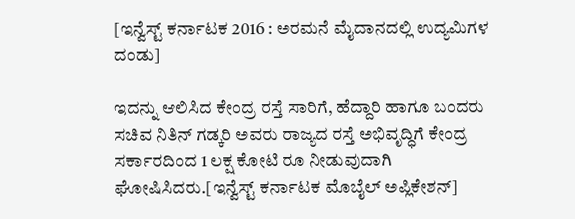[ಇನ್ವೆಸ್ಟ್ ಕರ್ನಾಟಕ 2016 : ಅರಮನೆ ಮೈದಾನದಲ್ಲಿ ಉದ್ಯಮಿಗಳ ದಂಡು]

ಇದನ್ನು ಆಲಿಸಿದ ಕೇಂದ್ರ ರಸ್ತೆ ಸಾರಿಗೆ, ಹೆದ್ದಾರಿ ಹಾಗೂ ಬಂದರು ಸಚಿವ ನಿತಿನ್ ಗಡ್ಕರಿ ಅವರು ರಾಜ್ಯದ ರಸ್ತೆ ಅಭಿವೃದ್ಧಿಗೆ ಕೇಂದ್ರ ಸರ್ಕಾರದಿಂದ 1 ಲಕ್ಷ ಕೋಟಿ ರೂ ನೀಡುವುದಾಗಿ ಘೋಷಿಸಿದರು.[ಇನ್ವೆಸ್ಟ್ ಕರ್ನಾಟಕ ಮೊಬೈಲ್ ಅಪ್ಲಿಕೇಶನ್]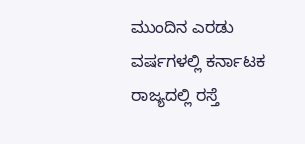ಮುಂದಿನ ಎರಡು ವರ್ಷಗಳಲ್ಲಿ ಕರ್ನಾಟಕ ರಾಜ್ಯದಲ್ಲಿ ರಸ್ತೆ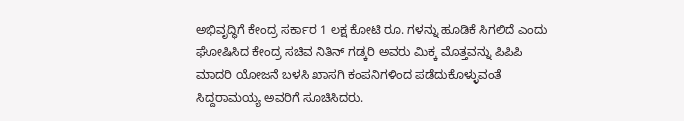ಅಭಿವೃದ್ಧಿಗೆ ಕೇಂದ್ರ ಸರ್ಕಾರ 1 ಲಕ್ಷ ಕೋಟಿ ರೂ. ಗಳನ್ನು ಹೂಡಿಕೆ ಸಿಗಲಿದೆ ಎಂದು ಘೋಷಿಸಿದ ಕೇಂದ್ರ ಸಚಿವ ನಿತಿನ್ ಗಡ್ಕರಿ ಅವರು ಮಿಕ್ಕ ಮೊತ್ತವನ್ನು ಪಿಪಿಪಿ ಮಾದರಿ ಯೋಜನೆ ಬಳಸಿ ಖಾಸಗಿ ಕಂಪನಿಗಳಿಂದ ಪಡೆದುಕೊಳ್ಳುವಂತೆ ಸಿದ್ದರಾಮಯ್ಯ ಅವರಿಗೆ ಸೂಚಿಸಿದರು.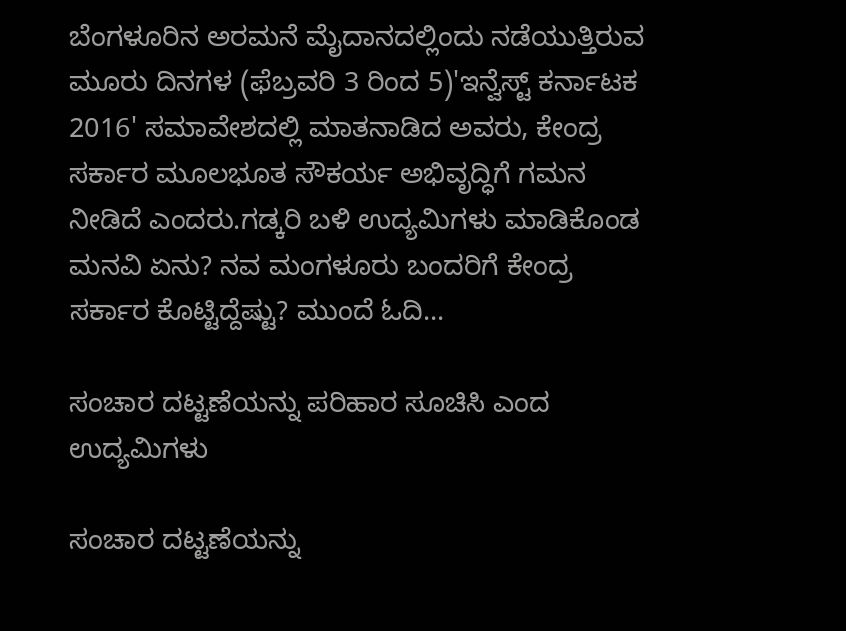ಬೆಂಗಳೂರಿನ ಅರಮನೆ ಮೈದಾನದಲ್ಲಿಂದು ನಡೆಯುತ್ತಿರುವ ಮೂರು ದಿನಗಳ (ಫೆಬ್ರವರಿ 3 ರಿಂದ 5)'ಇನ್ವೆಸ್ಟ್ ಕರ್ನಾಟಕ 2016' ಸಮಾವೇಶದಲ್ಲಿ ಮಾತನಾಡಿದ ಅವರು, ಕೇಂದ್ರ ಸರ್ಕಾರ ಮೂಲಭೂತ ಸೌಕರ್ಯ ಅಭಿವೃದ್ಧಿಗೆ ಗಮನ ನೀಡಿದೆ ಎಂದರು.ಗಡ್ಕರಿ ಬಳಿ ಉದ್ಯಮಿಗಳು ಮಾಡಿಕೊಂಡ ಮನವಿ ಏನು? ನವ ಮಂಗಳೂರು ಬಂದರಿಗೆ ಕೇಂದ್ರ ಸರ್ಕಾರ ಕೊಟ್ಟಿದ್ದೆಷ್ಟು? ಮುಂದೆ ಓದಿ...

ಸಂಚಾರ ದಟ್ಟಣೆಯನ್ನು ಪರಿಹಾರ ಸೂಚಿಸಿ ಎಂದ ಉದ್ಯಮಿಗಳು

ಸಂಚಾರ ದಟ್ಟಣೆಯನ್ನು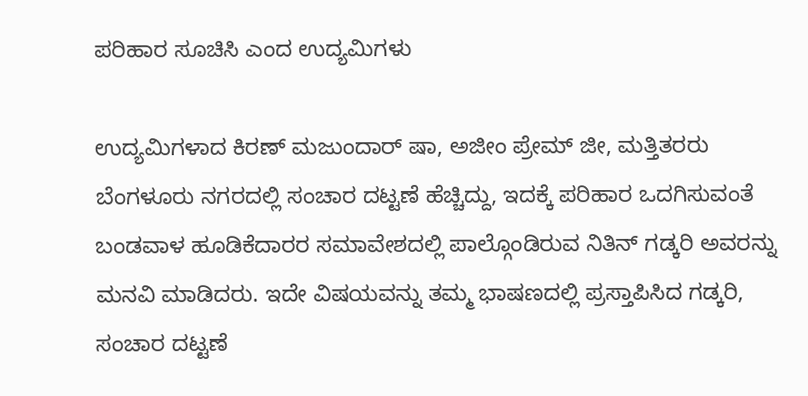ಪರಿಹಾರ ಸೂಚಿಸಿ ಎಂದ ಉದ್ಯಮಿಗಳು

ಉದ್ಯಮಿಗಳಾದ ಕಿರಣ್ ಮಜುಂದಾರ್ ಷಾ, ಅಜೀಂ ಪ್ರೇಮ್ ಜೀ, ಮತ್ತಿತರರು ಬೆಂಗಳೂರು ನಗರದಲ್ಲಿ ಸಂಚಾರ ದಟ್ಟಣೆ ಹೆಚ್ಚಿದ್ದು, ಇದಕ್ಕೆ ಪರಿಹಾರ ಒದಗಿಸುವಂತೆ ಬಂಡವಾಳ ಹೂಡಿಕೆದಾರರ ಸಮಾವೇಶದಲ್ಲಿ ಪಾಲ್ಗೊಂಡಿರುವ ನಿತಿನ್ ಗಡ್ಕರಿ ಅವರನ್ನು ಮನವಿ ಮಾಡಿದರು. ಇದೇ ವಿಷಯವನ್ನು ತಮ್ಮ ಭಾಷಣದಲ್ಲಿ ಪ್ರಸ್ತಾಪಿಸಿದ ಗಡ್ಕರಿ, ಸಂಚಾರ ದಟ್ಟಣೆ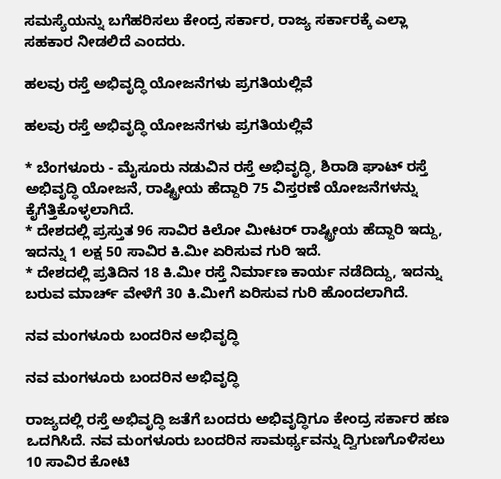ಸಮಸ್ಯೆಯನ್ನು ಬಗೆಹರಿಸಲು ಕೇಂದ್ರ ಸರ್ಕಾರ, ರಾಜ್ಯ ಸರ್ಕಾರಕ್ಕೆ ಎಲ್ಲಾ ಸಹಕಾರ ನೀಡ‌ಲಿದೆ ಎಂದರು.

ಹಲವು ರಸ್ತೆ ಅಭಿವೃದ್ಧಿ ಯೋಜನೆಗಳು ಪ್ರಗತಿಯಲ್ಲಿವೆ

ಹಲವು ರಸ್ತೆ ಅಭಿವೃದ್ಧಿ ಯೋಜನೆಗಳು ಪ್ರಗತಿಯಲ್ಲಿವೆ

* ಬೆಂಗಳೂರು - ಮೈಸೂರು ನಡುವಿನ ರಸ್ತೆ ಅಭಿವೃದ್ಧಿ, ಶಿರಾಡಿ ಘಾಟ್ ರಸ್ತೆ ಅಭಿವೃದ್ಧಿ ಯೋಜನೆ, ರಾಷ್ಟ್ರೀಯ ಹೆದ್ದಾರಿ 75 ವಿಸ್ತರಣೆ ಯೋಜನೆಗಳನ್ನು ಕೈಗೆತ್ತಿಕೊಳ್ಳಲಾಗಿದೆ.
* ದೇಶದಲ್ಲಿ ಪ್ರಸ್ತುತ 96 ಸಾವಿರ ಕಿಲೋ ಮೀಟರ್ ರಾಷ್ಟ್ರೀಯ ಹೆದ್ದಾರಿ ಇದ್ದು, ಇದನ್ನು 1 ಲಕ್ಷ 50 ಸಾವಿರ ಕಿ.ಮೀ ಏರಿಸುವ ಗುರಿ ಇದೆ.
* ದೇಶದಲ್ಲಿ ಪ್ರತಿದಿನ 18 ಕಿ.ಮೀ ರಸ್ತೆ ನಿರ್ಮಾಣ ಕಾರ್ಯ ನಡೆದಿದ್ದು, ಇದನ್ನು ಬರುವ ಮಾರ್ಚ್ ವೇಳೆಗೆ 30 ಕಿ.ಮೀಗೆ ಏರಿಸುವ ಗುರಿ ಹೊಂದಲಾಗಿದೆ.

ನವ ಮಂಗಳೂರು ಬಂದರಿನ ಅಭಿವೃದ್ಧಿ

ನವ ಮಂಗಳೂರು ಬಂದರಿನ ಅಭಿವೃದ್ಧಿ

ರಾಜ್ಯದಲ್ಲಿ ರಸ್ತೆ ಅಭಿವೃದ್ಧಿ ಜತೆಗೆ ಬಂದರು ಅಭಿವೃದ್ಧಿಗೂ ಕೇಂದ್ರ ಸರ್ಕಾರ ಹಣ ಒದಗಿಸಿದೆ. ನವ ಮಂಗಳೂರು ಬಂದರಿನ ಸಾಮರ್ಥ್ಯವನ್ನು ದ್ವಿಗುಣಗೊಳಿಸಲು 10 ಸಾವಿರ ಕೋಟಿ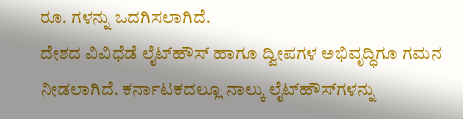ರೂ. ಗಳನ್ನು ಒದಗಿಸಲಾಗಿದೆ.
ದೇಶದ ವಿವಿಧೆ‌ಡೆ ಲೈಟ್‌ಹೌಸ್ ಹಾಗೂ ದ್ವೀಪಗಳ ಅಭಿವೃದ್ಧಿಗೂ ಗಮನ ನೀಡಲಾಗಿದೆ. ಕರ್ನಾಟಕದಲ್ಲೂ ನಾಲ್ಕು ಲೈಟ್‌ಹೌಸ್‌ಗಳನ್ನು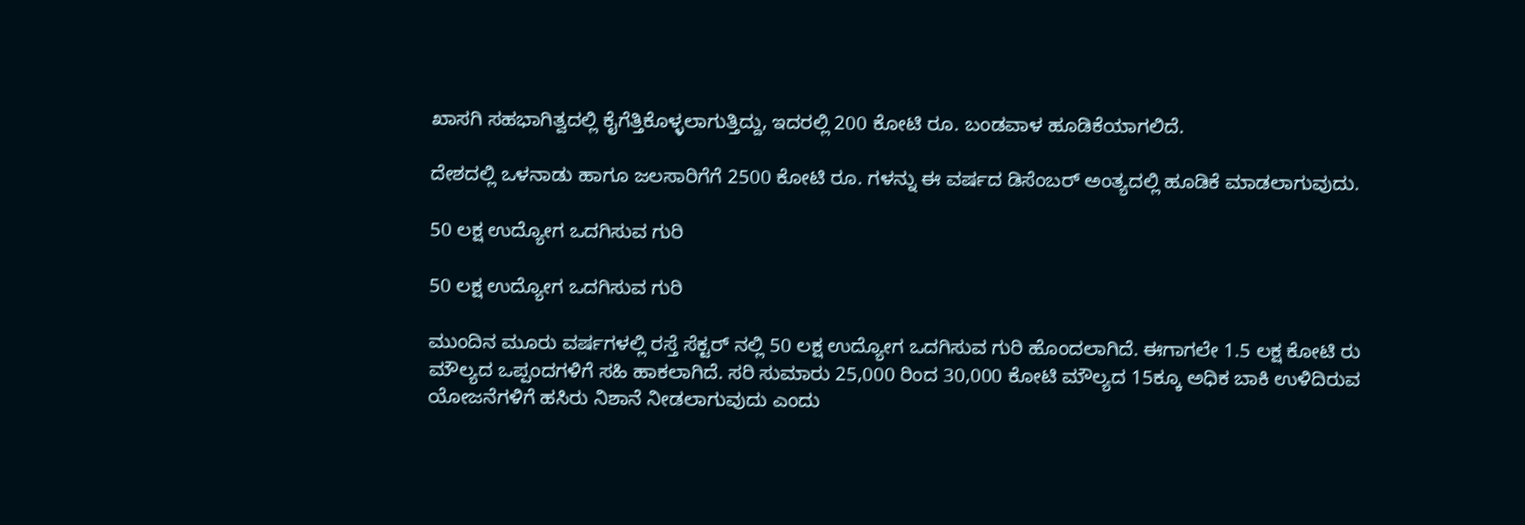ಖಾಸಗಿ ಸಹಭಾಗಿತ್ವದಲ್ಲಿ ಕೈಗೆತ್ತಿಕೊಳ್ಳಲಾಗುತ್ತಿದ್ದು, ಇದರಲ್ಲಿ 200 ಕೋಟಿ ರೂ. ಬಂಡವಾಳ ಹೂಡಿಕೆಯಾಗಲಿದೆ.

ದೇಶದಲ್ಲಿ ಒಳನಾಡು ಹಾಗೂ ಜಲಸಾರಿಗೆಗೆ 2500 ಕೋಟಿ ರೂ. ಗಳನ್ನು ಈ ವರ್ಷದ ಡಿಸೆಂಬರ್ ಅಂತ್ಯದಲ್ಲಿ ಹೂ‌ಡಿಕೆ ಮಾಡಲಾಗುವುದು.

50 ಲಕ್ಷ ಉದ್ಯೋಗ ಒದಗಿಸುವ ಗುರಿ

50 ಲಕ್ಷ ಉದ್ಯೋಗ ಒದಗಿಸುವ ಗುರಿ

ಮುಂದಿನ ಮೂರು ವರ್ಷಗಳಲ್ಲಿ ರಸ್ತೆ ಸೆಕ್ಟರ್ ನಲ್ಲಿ 50 ಲಕ್ಷ ಉದ್ಯೋಗ ಒದಗಿಸುವ ಗುರಿ ಹೊಂದಲಾಗಿದೆ. ಈಗಾಗಲೇ 1.5 ಲಕ್ಷ ಕೋಟಿ ರು ಮೌಲ್ಯದ ಒಪ್ಪಂದಗಳಿಗೆ ಸಹಿ ಹಾಕಲಾಗಿದೆ. ಸರಿ ಸುಮಾರು 25,000 ರಿಂದ 30,000 ಕೋಟಿ ಮೌಲ್ಯದ 15ಕ್ಕೂ ಅಧಿಕ ಬಾಕಿ ಉಳಿದಿರುವ ಯೋಜನೆಗಳಿಗೆ ಹಸಿರು ನಿಶಾನೆ ನೀಡಲಾಗುವುದು ಎಂದು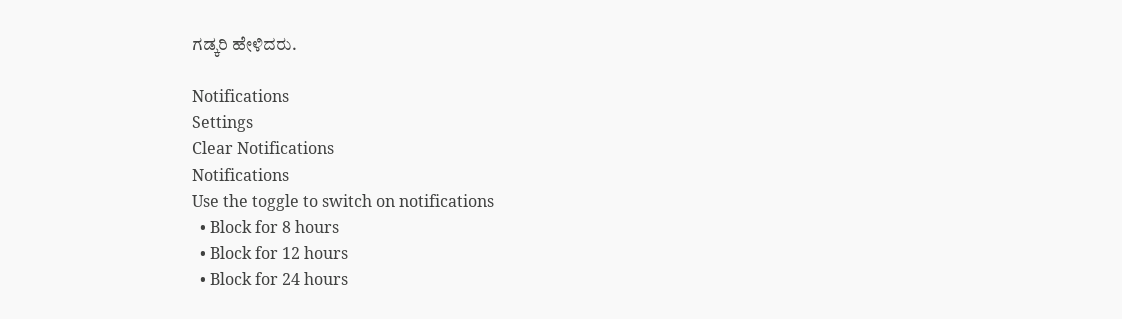ಗಡ್ಕರಿ ಹೇಳಿದರು.

Notifications
Settings
Clear Notifications
Notifications
Use the toggle to switch on notifications
  • Block for 8 hours
  • Block for 12 hours
  • Block for 24 hours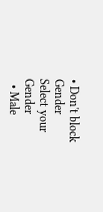• Don't block
Gender
Select your Gender
  • Male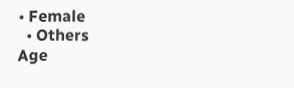• Female
  • Others
Age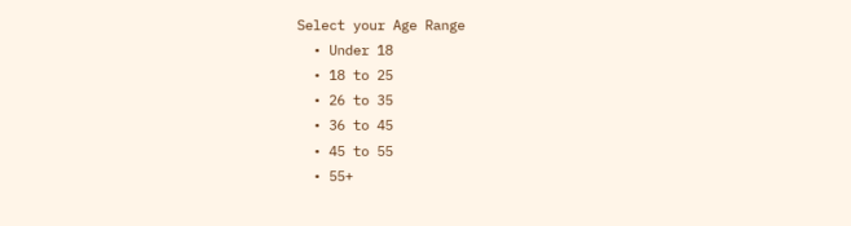Select your Age Range
  • Under 18
  • 18 to 25
  • 26 to 35
  • 36 to 45
  • 45 to 55
  • 55+